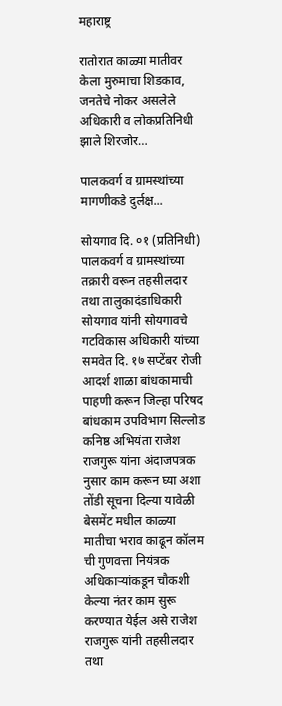महाराष्ट्र

रातोरात काळ्या मातीवर केला मुरुमाचा शिडकाव, जनतेचे नोकर असलेले अधिकारी व लोकप्रतिनिधी झाले शिरजोर…

पालकवर्ग व ग्रामस्थांच्या मागणीकडे दुर्लक्ष...

सोयगाव दि. ०१ (प्रतिनिधी) पालकवर्ग व ग्रामस्थांच्या तक्रारी वरून तहसीलदार तथा तालुकादंडाधिकारी सोयगाव यांनी सोयगावचे गटविकास अधिकारी यांच्या समवेत दि. १७ सप्टेंबर रोजी आदर्श शाळा बांधकामाची पाहणी करून जिल्हा परिषद बांधकाम उपविभाग सिल्लोड कनिष्ठ अभियंता राजेश राजगुरू यांना अंदाजपत्रक नुसार काम करून घ्या अशा तोंडी सूचना दिल्या यावेळी बेसमेंट मधील काळ्या मातीचा भराव काढून कॉलम ची गुणवत्ता नियंत्रक अधिकाऱ्यांकडून चौकशी केल्या नंतर काम सुरू करण्यात येईल असे राजेश राजगुरू यांनी तहसीलदार तथा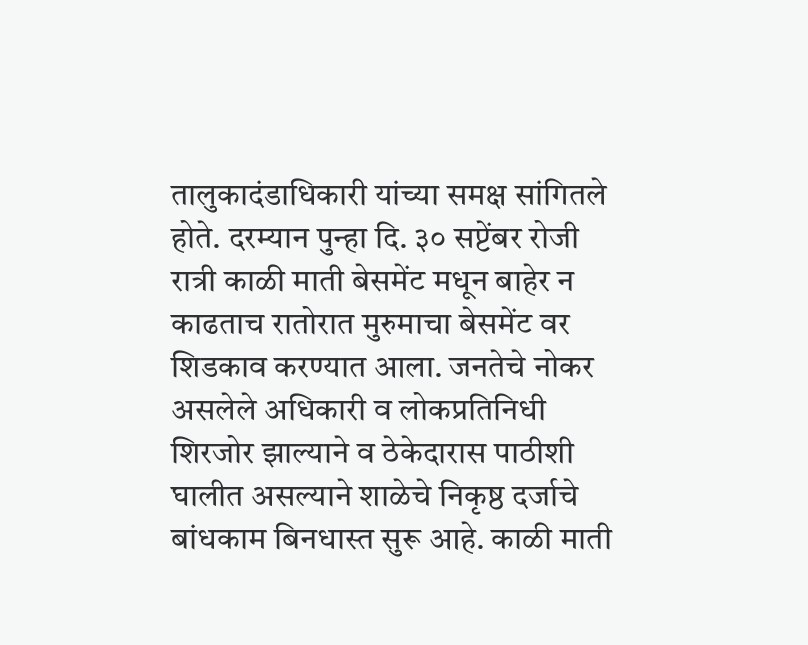तालुकादंडाधिकारी यांच्या समक्ष सांगितले होते. दरम्यान पुन्हा दि. ३० सप्टेंबर रोजी रात्री काळी माती बेसमेंट मधून बाहेर न काढताच रातोरात मुरुमाचा बेसमेंट वर शिडकाव करण्यात आला. जनतेचे नोकर असलेले अधिकारी व लोकप्रतिनिधी शिरजोर झाल्याने व ठेकेदारास पाठीशी घालीत असल्याने शाळेचे निकृष्ठ दर्जाचे बांधकाम बिनधास्त सुरू आहे. काळी माती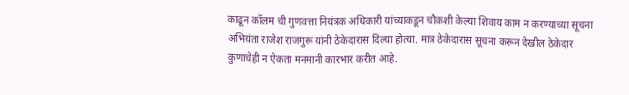काढून कॉलम ची गुणवत्ता नियंत्रक अधिकारी यांच्याकडून चौकशी केल्या शिवाय काम न करण्याच्या सूचना अभियंता राजेश राजगुरू यांनी ठेकेदारास दिल्या होत्या. मात्र ठेकेदारास सूचना करून देखील ठेकेदार कुणाचेही न ऐकता मनमानी कारभार करीत आहे.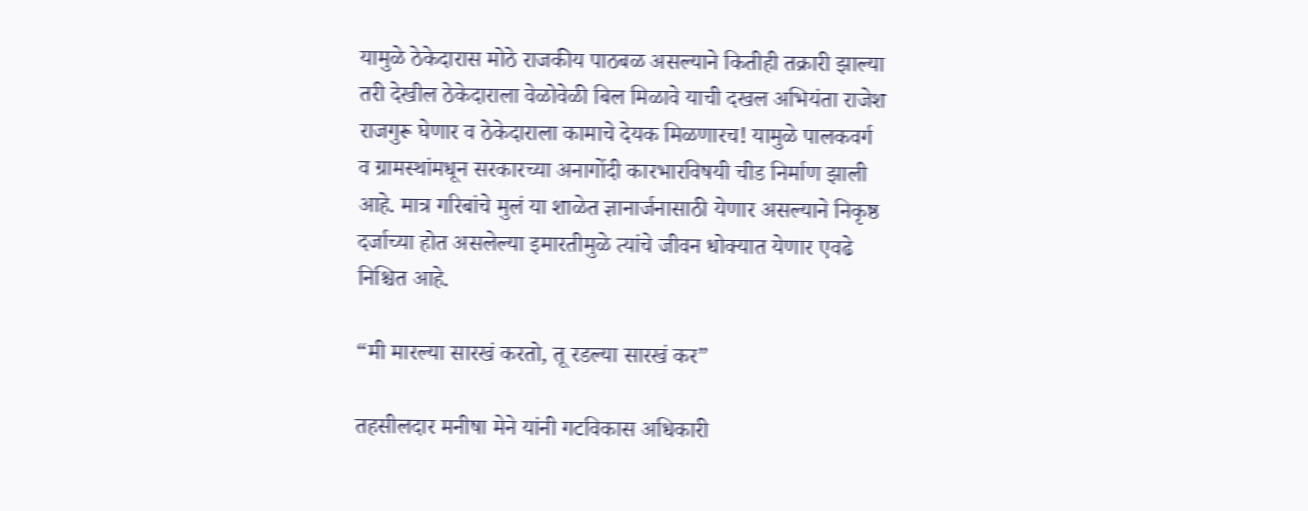यामुळे ठेकेदारास मोठे राजकीय पाठबळ असल्याने कितीही तक्रारी झाल्या तरी देखील ठेकेदाराला वेळोवेळी बिल मिळावे याची दखल अभियंता राजेश राजगुरू घेणार व ठेकेदाराला कामाचे देयक मिळणारच! यामुळे पालकवर्ग व ग्रामस्थांमधून सरकारच्या अनागोंदी कारभारविषयी चीड निर्माण झाली आहे. मात्र गरिबांचे मुलं या शाळेत ज्ञानार्जनासाठी येणार असल्याने निकृष्ठ दर्जाच्या होत असलेल्या इमारतीमुळे त्यांचे जीवन धोक्यात येणार एवढे निश्चित आहे.

“मी मारल्या सारखं करतो, तू रडल्या सारखं कर”

तहसीलदार मनीषा मेने यांनी गटविकास अधिकारी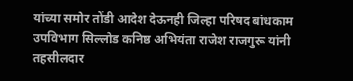यांच्या समोर तोंडी आदेश देऊनही जिल्हा परिषद बांधकाम उपविभाग सिल्लोड कनिष्ठ अभियंता राजेश राजगुरू यांनी तहसीलदार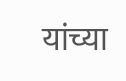यांच्या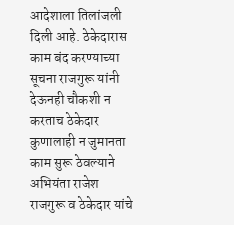आदेशाला तिलांजली दिली आहे. ठेकेदारास काम बंद करण्याच्या सूचना राजगुरू यांनी देऊनही चौकशी न करताच ठेकेदार कुणालाही न जुमानता काम सुरू ठेवल्याने अभियंता राजेश राजगुरू व ठेकेदार यांचे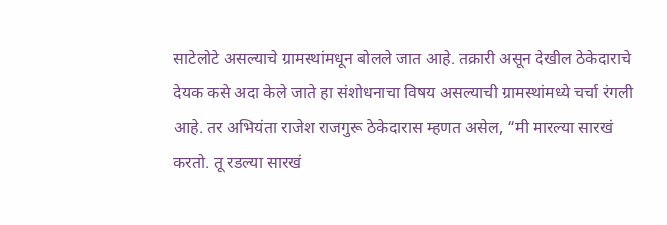साटेलोटे असल्याचे ग्रामस्थांमधून बोलले जात आहे. तक्रारी असून देखील ठेकेदाराचे देयक कसे अदा केले जाते हा संशोधनाचा विषय असल्याची ग्रामस्थांमध्ये चर्चा रंगली आहे. तर अभियंता राजेश राजगुरू ठेकेदारास म्हणत असेल, “मी मारल्या सारखं करतो. तू रडल्या सारखं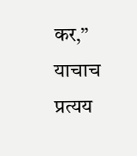कर,” याचाच प्रत्यय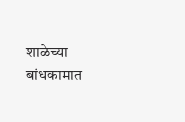शाळेच्या बांधकामात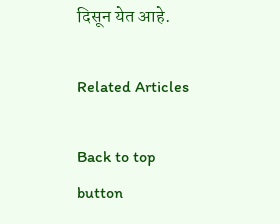दिसून येत आहे.

Related Articles

Back to top button